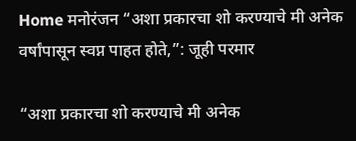Home मनोरंजन “अशा प्रकारचा शो करण्याचे मी अनेक वर्षांपासून स्वप्न पाहत होते,”: जूही परमार

“अशा प्रकारचा शो करण्याचे मी अनेक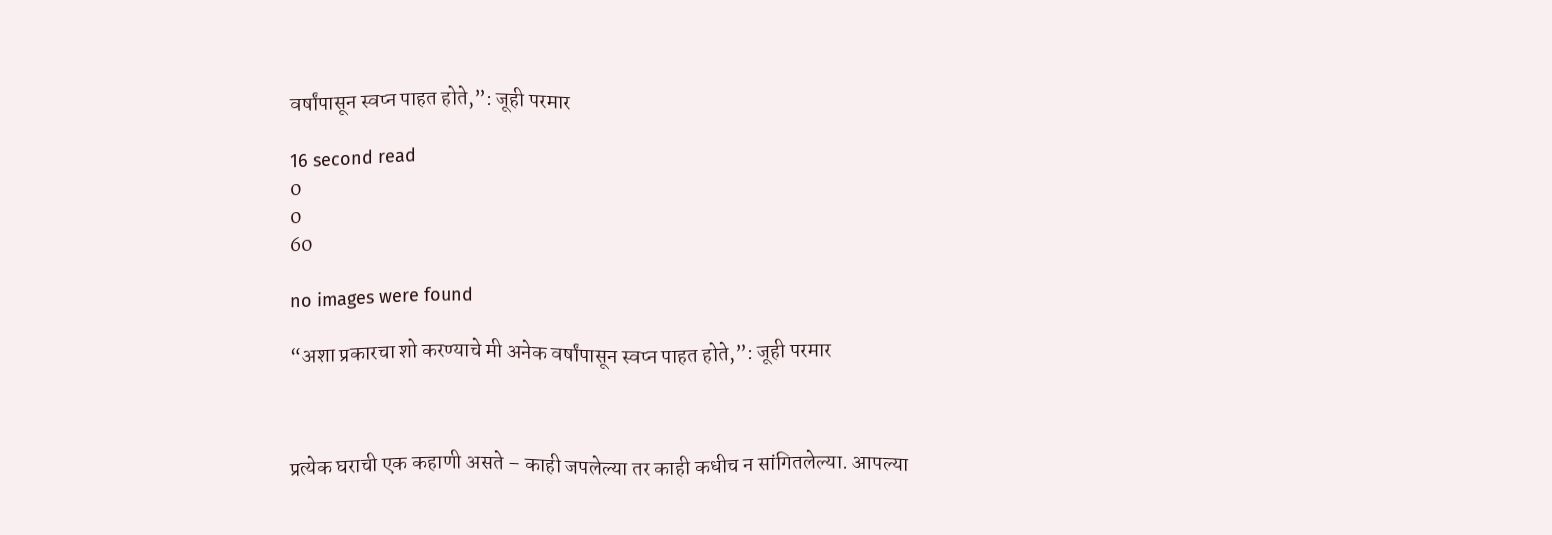वर्षांपासून स्वप्न पाहत होते,”: जूही परमार

16 second read
0
0
60

no images were found

“अशा प्रकारचा शो करण्याचे मी अनेक वर्षांपासून स्वप्न पाहत होते,”: जूही परमार



प्रत्येक घराची एक कहाणी असते – काही जपलेल्या तर काही कधीच न सांगितलेल्या. आपल्या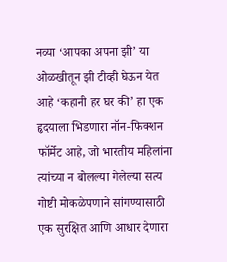नव्या ‘आपका अपना झी’ या ओळखीतून झी टीव्ही घेऊन येत आहे ‘कहानी हर घर की’ हा एक हृदयाला भिडणारा नॉन-फिक्शन फॉर्मेट आहे, जो भारतीय महिलांना त्यांच्या न बोलल्या गेलेल्या सत्य गोष्टी मोकळेपणाने सांगण्यासाठी एक सुरक्षित आणि आधार देणारा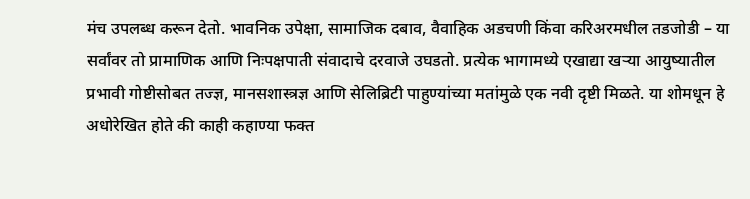मंच उपलब्ध करून देतो. भावनिक उपेक्षा, सामाजिक दबाव, वैवाहिक अडचणी किंवा करिअरमधील तडजोडी – या सर्वांवर तो प्रामाणिक आणि निःपक्षपाती संवादाचे दरवाजे उघडतो. प्रत्येक भागामध्ये एखाद्या खऱ्या आयुष्यातील प्रभावी गोष्टीसोबत तज्ज्ञ, मानसशास्त्रज्ञ आणि सेलिब्रिटी पाहुण्यांच्या मतांमुळे एक नवी दृष्टी मिळते. या शोमधून हे अधोरेखित होते की काही कहाण्या फक्त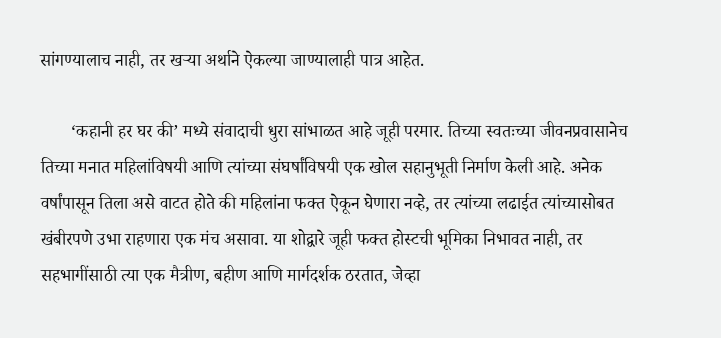सांगण्यालाच नाही, तर खऱ्या अर्थाने ऐकल्या जाण्यालाही पात्र आहेत.

       ‘कहानी हर घर की’ मध्ये संवादाची धुरा सांभाळत आहे जूही परमार. तिच्या स्वतःच्या जीवनप्रवासानेच तिच्या मनात महिलांविषयी आणि त्यांच्या संघर्षांविषयी एक खोल सहानुभूती निर्माण केली आहे. अनेक वर्षांपासून तिला असे वाटत होते की महिलांना फक्त ऐकून घेणारा नव्हे, तर त्यांच्या लढाईत त्यांच्यासोबत खंबीरपणे उभा राहणारा एक मंच असावा. या शोद्वारे जूही फक्त होस्टची भूमिका निभावत नाही, तर सहभागींसाठी त्या एक मैत्रीण, बहीण आणि मार्गदर्शक ठरतात, जेव्हा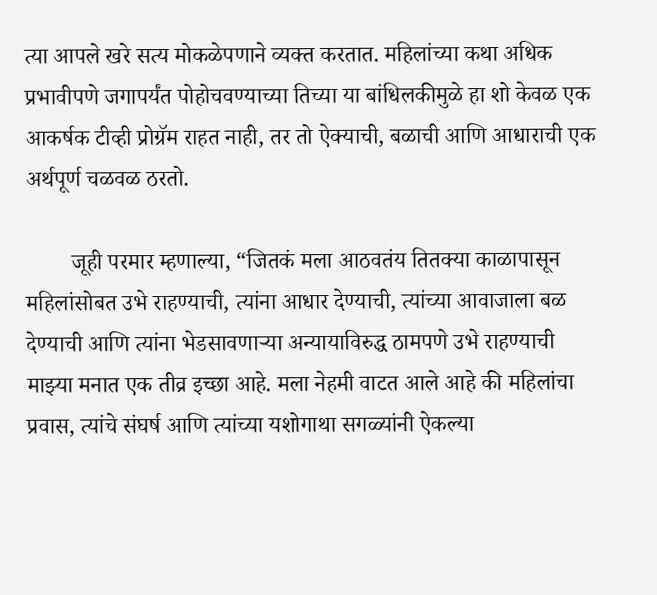त्या आपले खरे सत्य मोकळेपणाने व्यक्त करतात. महिलांच्या कथा अधिक प्रभावीपणे जगापर्यंत पोहोचवण्याच्या तिच्या या बांधिलकीमुळे हा शो केवळ एक आकर्षक टीव्ही प्रोग्रॅम राहत नाही, तर तो ऐक्याची, बळाची आणि आधाराची एक अर्थपूर्ण चळवळ ठरतो.

        जूही परमार म्हणाल्या, “जितकं मला आठवतंय तितक्या काळापासून महिलांसोबत उभे राहण्याची, त्यांना आधार देण्याची, त्यांच्या आवाजाला बळ देण्याची आणि त्यांना भेडसावणाऱ्या अन्यायाविरुद्ध ठामपणे उभे राहण्याची माझ्या मनात एक तीव्र इच्छा आहे. मला नेहमी वाटत आले आहे की महिलांचा प्रवास, त्यांचे संघर्ष आणि त्यांच्या यशोगाथा सगळ्यांनी ऐकल्या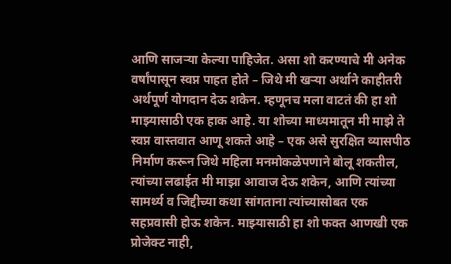आणि साजऱ्या केल्या पाहिजेत. असा शो करण्याचे मी अनेक वर्षांपासून स्वप्न पाहत होते – जिथे मी खऱ्या अर्थाने काहीतरी अर्थपूर्ण योगदान देऊ शकेन. म्हणूनच मला वाटतं की हा शो माझ्यासाठी एक हाक आहे. या शोच्या माध्यमातून मी माझे ते स्वप्न वास्तवात आणू शकते आहे – एक असे सुरक्षित व्यासपीठ निर्माण करून जिथे महिला मनमोकळेपणाने बोलू शकतील, त्यांच्या लढाईत मी माझा आवाज देऊ शकेन, आणि त्यांच्या सामर्थ्य व जिद्दीच्या कथा सांगताना त्यांच्यासोबत एक सहप्रवासी होऊ शकेन. माझ्यासाठी हा शो फक्त आणखी एक प्रोजेक्ट नाही,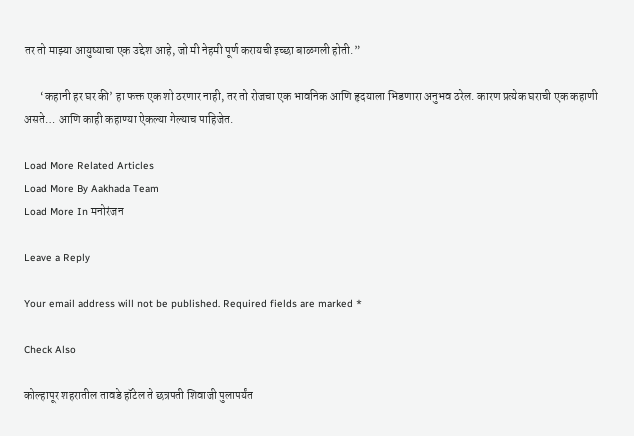तर तो माझ्या आयुष्याचा एक उद्देश आहे, जो मी नेहमी पूर्ण करायची इच्छा बाळगली होती.”

       ‘कहानी हर घर की’ हा फक्त एक शो ठरणार नाही, तर तो रोजचा एक भावनिक आणि हृदयाला भिडणारा अनुभव ठरेल. कारण प्रत्येक घराची एक कहाणी असते… आणि काही कहाण्या ऐकल्या गेल्याच पाहिजेत.

Load More Related Articles
Load More By Aakhada Team
Load More In मनोरंजन

Leave a Reply

Your email address will not be published. Required fields are marked *

Check Also

कोल्हापूर शहरातील तावडे हॉटेल ते छत्रपती शिवाजी पुलापर्यंत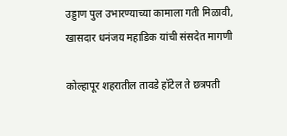उड्डाण पुल उभारण्याच्या कामाला गती मिळावी, खासदार धनंजय महाडिक यांची संसदेत मागणी

कोल्हापूर शहरातील तावडे हॉटेल ते छत्रपती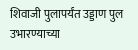शिवाजी पुलापर्यंत उड्डाण पुल उभारण्याच्या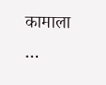कामाला …